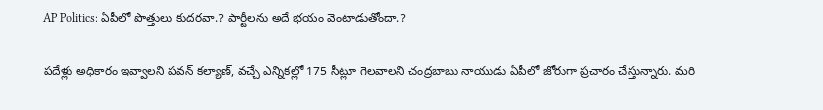AP Politics: ఏపీలో పొత్తులు కుదరవా.? పార్టీలను అదే భయం వెంటాడుతోందా.?

పదేళ్లు అధికారం ఇవ్వాలని పవన్ కల్యాణ్‌, వచ్చే ఎన్నికల్లో 175 సీట్లూ గెలవాలని చంద్రబాబు నాయుడు ఏపీలో జోరుగా ప్రచారం చేస్తున్నారు. మరి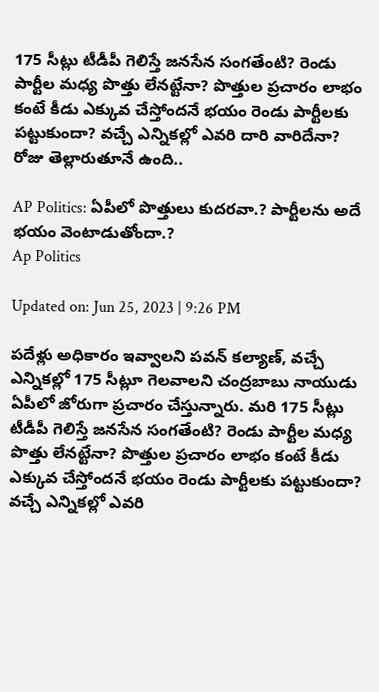175 సీట్లు టీడీపీ గెలిస్తే జనసేన సంగతేంటి? రెండు పార్టీల మధ్య పొత్తు లేనట్టేనా? పొత్తుల ప్రచారం లాభం కంటే కీడు ఎక్కువ చేస్తోందనే భయం రెండు పార్టీలకు పట్టుకుందా? వచ్చే ఎన్నికల్లో ఎవరి దారి వారిదేనా? రోజు తెల్లారుతూనే ఉంది..

AP Politics: ఏపీలో పొత్తులు కుదరవా.? పార్టీలను అదే భయం వెంటాడుతోందా.?
Ap Politics

Updated on: Jun 25, 2023 | 9:26 PM

పదేళ్లు అధికారం ఇవ్వాలని పవన్ కల్యాణ్‌, వచ్చే ఎన్నికల్లో 175 సీట్లూ గెలవాలని చంద్రబాబు నాయుడు ఏపీలో జోరుగా ప్రచారం చేస్తున్నారు. మరి 175 సీట్లు టీడీపీ గెలిస్తే జనసేన సంగతేంటి? రెండు పార్టీల మధ్య పొత్తు లేనట్టేనా? పొత్తుల ప్రచారం లాభం కంటే కీడు ఎక్కువ చేస్తోందనే భయం రెండు పార్టీలకు పట్టుకుందా? వచ్చే ఎన్నికల్లో ఎవరి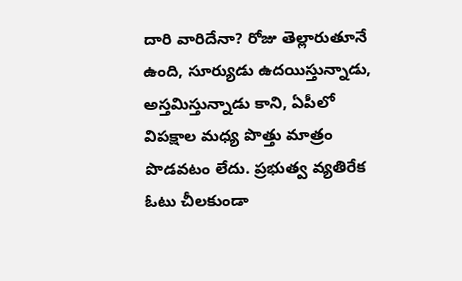దారి వారిదేనా? రోజు తెల్లారుతూనే ఉంది, సూర్యుడు ఉదయిస్తున్నాడు, అస్తమిస్తున్నాడు కాని, ఏపీలో విపక్షాల మధ్య పొత్తు మాత్రం పొడవటం లేదు. ప్రభుత్వ వ్యతిరేక ఓటు చీలకుండా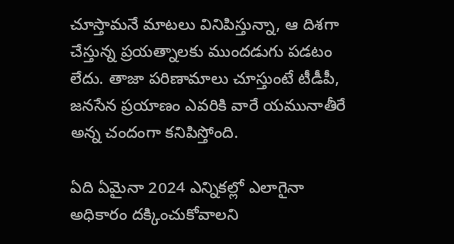చూస్తామనే మాటలు వినిపిస్తున్నా, ఆ దిశగా చేస్తున్న ప్రయత్నాలకు ముందడుగు పడటం లేదు. తాజా పరిణామాలు చూస్తుంటే టీడీపీ, జనసేన ప్రయాణం ఎవరికి వారే యమునాతీరే అన్న చందంగా కనిపిస్తోంది.

ఏది ఏమైనా 2024 ఎన్నికల్లో ఎలాగైనా అధికారం దక్కించుకోవాలని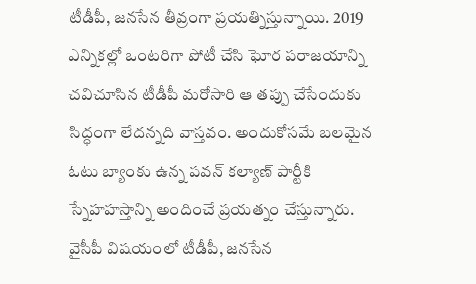టీడీపీ, జనసేన తీవ్రంగా ప్రయత్నిస్తున్నాయి. 2019 ఎన్నికల్లో ఒంటరిగా పోటీ చేసి ఘోర పరాజయాన్ని చవిచూసిన టీడీపీ మరోసారి ఆ తప్పు చేసేందుకు సిద్ధంగా లేదన్నది వాస్తవం. అందుకోసమే బలమైన ఓటు బ్యాంకు ఉన్న పవన్‌ కల్యాణ్‌ పార్టీకి స్నేహహస్తాన్ని అందించే ప్రయత్నం చేస్తున్నారు. వైసీపీ విషయంలో టీడీపీ, జనసేన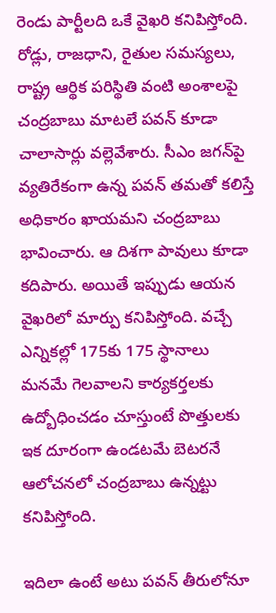రెండు పార్టీలది ఒకే వైఖరి కనిపిస్తోంది. రోడ్లు, రాజధాని, రైతుల సమస్యలు, రాష్ట్ర ఆర్థిక పరిస్థితి వంటి అంశాలపై చంద్రబాబు మాటలే పవన్‌ కూడా చాలాసార్లు వల్లెవేశారు. సీఎం జగన్‌పై వ్యతిరేకంగా ఉన్న పవన్‌ తమతో కలిస్తే అధికారం ఖాయమని చంద్రబాబు భావించారు. ఆ దిశగా పావులు కూడా కదిపారు. అయితే ఇప్పుడు ఆయన వైఖరిలో మార్పు కనిపిస్తోంది. వచ్చే ఎన్నికల్లో 175కు 175 స్థానాలు మనమే గెలవాలని కార్యకర్తలకు ఉద్బోధించడం చూస్తుంటే పొత్తులకు ఇక దూరంగా ఉండటమే బెటరనే ఆలోచనలో చంద్రబాబు ఉన్నట్టు కనిపిస్తోంది.

ఇదిలా ఉంటే అటు పవన్‌ తీరులోనూ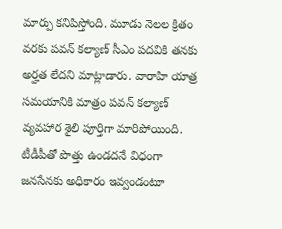మార్పు కనిపిస్తోంది. మూడు నెలల క్రితం వరకు పవన్ కల్యాణ్ సీఎం పదవికి తనకు అర్హత లేదని మాట్లాడారు. వారాహి యాత్ర సమయానికి మాత్రం పవన్ కల్యాణ్ వ్యవహార శైలి పూర్తిగా మారిపోయింది. టీడీపీతో పొత్తు ఉండదనే విధంగా జనసేనకు అధికారం ఇవ్వండంటూ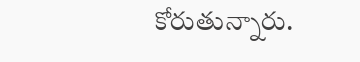కోరుతున్నారు.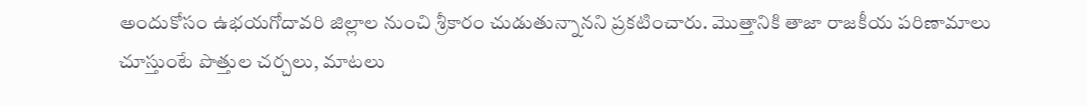అందుకోసం ఉభయగోదావరి జిల్లాల నుంచి శ్రీకారం చుడుతున్నానని ప్రకటించారు. మొత్తానికి తాజా రాజకీయ పరిణామాలు చూస్తుంటే పొత్తుల చర్చలు, మాటలు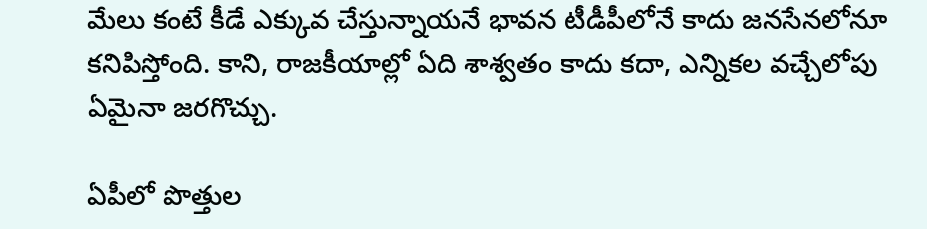మేలు కంటే కీడే ఎక్కువ చేస్తున్నాయనే భావన టీడీపీలోనే కాదు జనసేనలోనూ కనిపిస్తోంది. కాని, రాజకీయాల్లో ఏది శాశ్వతం కాదు కదా, ఎన్నికల వచ్చేలోపు ఏమైనా జరగొచ్చు.

ఏపీలో పొత్తుల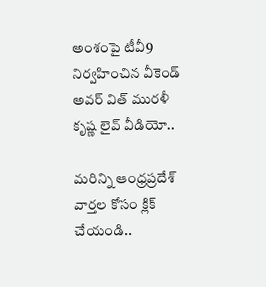అంశంపై టీవీ9 నిర్వహించిన వీకెండ్ అవర్ విత్ మురళీ కృష్ణ లైవ్ వీడియో..

మరిన్ని ఆంధ్రప్రదేశ్ వార్తల కోసం క్లిక్ చేయండి..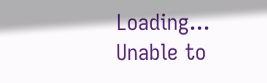Loading...
Unable to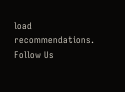load recommendations.
Follow Us